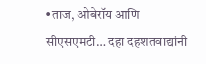•ताज, ओबेरॉय आणि सीएसएमटी… दहा दहशतवाद्यांनी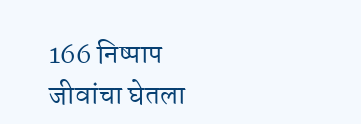166 निष्पाप जीवांचा घेतला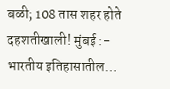बळी; 108 तास शहर होते दहशतीखाली! मुंबई :- भारतीय इतिहासातील…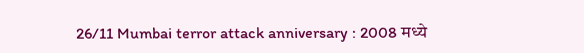26/11 Mumbai terror attack anniversary : 2008 मध्ये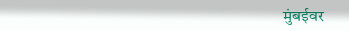मुंबईवर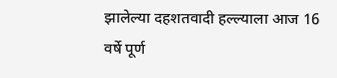झालेल्या दहशतवादी हल्ल्याला आज 16 वर्षे पूर्ण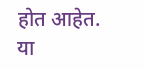होत आहेत. या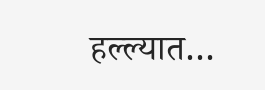हल्ल्यात…